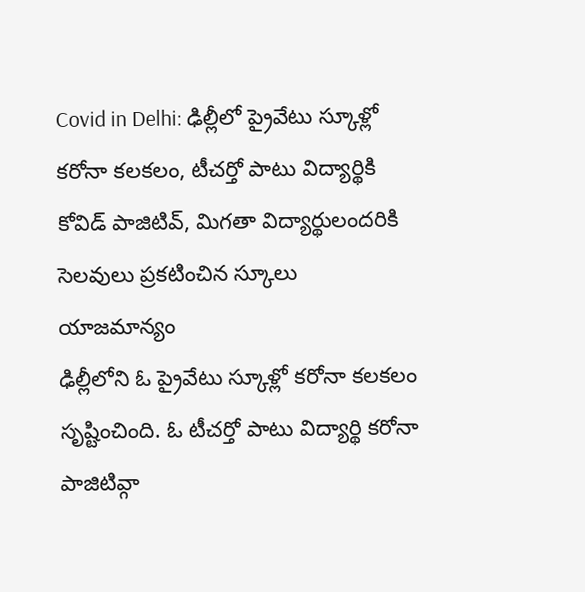Covid in Delhi: ఢిల్లీలో ప్రైవేటు స్కూళ్లో కరోనా కలకలం, టీచర్తో పాటు విద్యార్థికి కోవిడ్ పాజిటివ్, మిగతా విద్యార్థులందరికి సెలవులు ప్రకటించిన స్కూలు యాజమాన్యం
ఢిల్లీలోని ఓ ప్రైవేటు స్కూళ్లో కరోనా కలకలం సృష్టించింది. ఓ టీచర్తో పాటు విద్యార్థి కరోనా పాజిటివ్గా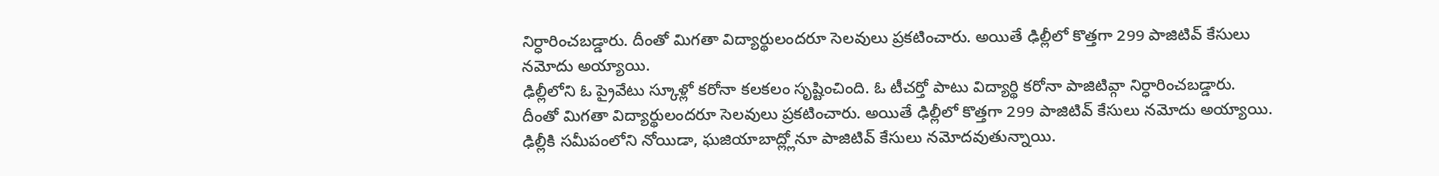నిర్ధారించబడ్డారు. దీంతో మిగతా విద్యార్థులందరూ సెలవులు ప్రకటించారు. అయితే ఢిల్లీలో కొత్తగా 299 పాజిటివ్ కేసులు నమోదు అయ్యాయి.
ఢిల్లీలోని ఓ ప్రైవేటు స్కూళ్లో కరోనా కలకలం సృష్టించింది. ఓ టీచర్తో పాటు విద్యార్థి కరోనా పాజిటివ్గా నిర్ధారించబడ్డారు. దీంతో మిగతా విద్యార్థులందరూ సెలవులు ప్రకటించారు. అయితే ఢిల్లీలో కొత్తగా 299 పాజిటివ్ కేసులు నమోదు అయ్యాయి. ఢిల్లీకి సమీపంలోని నోయిడా, ఘజియాబాద్ల్లోనూ పాజిటివ్ కేసులు నమోదవుతున్నాయి.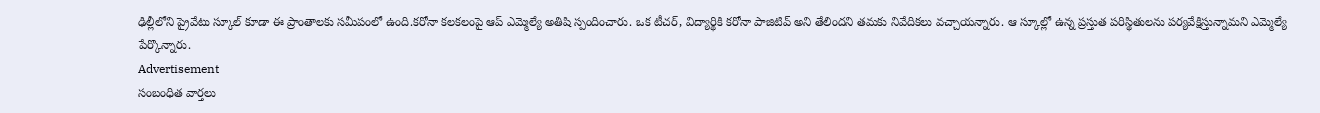ఢిల్లీలోని ప్రైవేటు స్కూల్ కూడా ఈ ప్రాంతాలకు సమీపంలో ఉంది.కరోనా కలకలంపై ఆప్ ఎమ్మెల్యే అతిషి స్పందించారు. ఒక టీచర్, విద్యార్థికి కరోనా పాజిటివ్ అని తేలిందని తమకు నివేదికలు వచ్చాయన్నారు. ఆ స్కూల్లో ఉన్న ప్రస్తుత పరిస్థితులను పర్యవేక్షిస్తున్నామని ఎమ్మెల్యే పేర్కొన్నారు.
Advertisement
సంబంధిత వార్తలు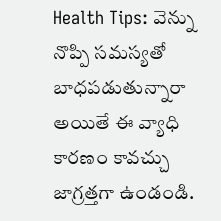Health Tips: వెన్ను నొప్పి సమస్యతో బాధపడుతున్నారా అయితే ఈ వ్యాధి కారణం కావచ్చు జాగ్రత్తగా ఉండండి.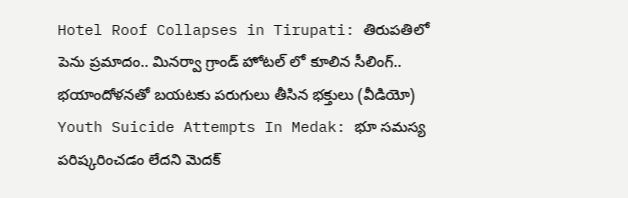Hotel Roof Collapses in Tirupati: తిరుపతిలో పెను ప్రమాదం.. మినర్వా గ్రాండ్ హోటల్ లో కూలిన సీలింగ్.. భయాందోళనతో బయటకు పరుగులు తీసిన భక్తులు (వీడియో)
Youth Suicide Attempts In Medak: భూ సమస్య పరిష్కరించడం లేదని మెదక్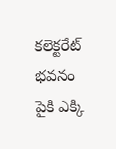కలెక్టరేట్ భవనం పైకి ఎక్కి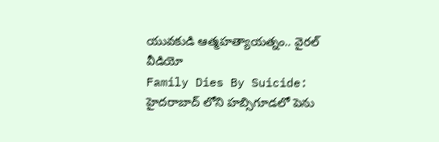యువకుడి ఆత్మహత్యాయత్నం.. వైరల్ వీడియో
Family Dies By Suicide: హైదరాబాద్ లోని హబ్సిగూడలో పెను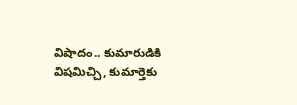విషాదం.. కుమారుడికి విషమిచ్చి, కుమార్తెకు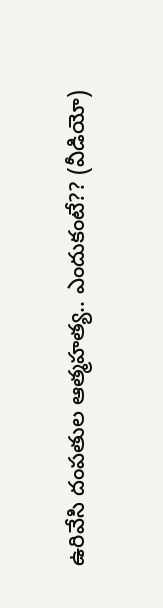ఉరివేసి దంపతుల ఆత్మహత్య.. ఎందుకంటే?? (వీడియో)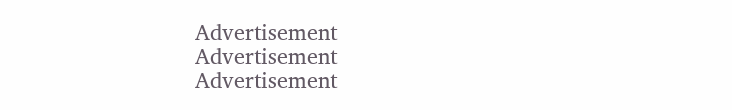Advertisement
Advertisement
Advertisement